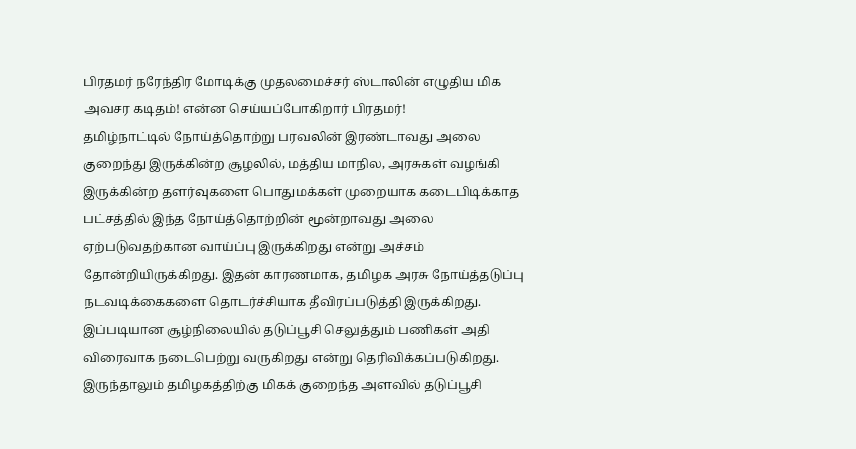பிரதமர் நரேந்திர மோடிக்கு முதலமைச்சர் ஸ்டாலின் எழுதிய மிக அவசர கடிதம்! என்ன செய்யப்போகிறார் பிரதமர்!
தமிழ்நாட்டில் நோய்த்தொற்று பரவலின் இரண்டாவது அலை குறைந்து இருக்கின்ற சூழலில், மத்திய மாநில, அரசுகள் வழங்கி இருக்கின்ற தளர்வுகளை பொதுமக்கள் முறையாக கடைபிடிக்காத பட்சத்தில் இந்த நோய்த்தொற்றின் மூன்றாவது அலை ஏற்படுவதற்கான வாய்ப்பு இருக்கிறது என்று அச்சம் தோன்றியிருக்கிறது. இதன் காரணமாக, தமிழக அரசு நோய்த்தடுப்பு நடவடிக்கைகளை தொடர்ச்சியாக தீவிரப்படுத்தி இருக்கிறது. இப்படியான சூழ்நிலையில் தடுப்பூசி செலுத்தும் பணிகள் அதி விரைவாக நடைபெற்று வருகிறது என்று தெரிவிக்கப்படுகிறது. இருந்தாலும் தமிழகத்திற்கு மிகக் குறைந்த அளவில் தடுப்பூசி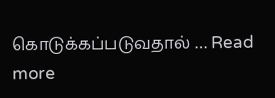கொடுக்கப்படுவதால் … Read more